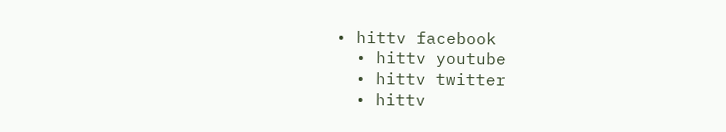• hittv facebook
  • hittv youtube
  • hittv twitter
  • hittv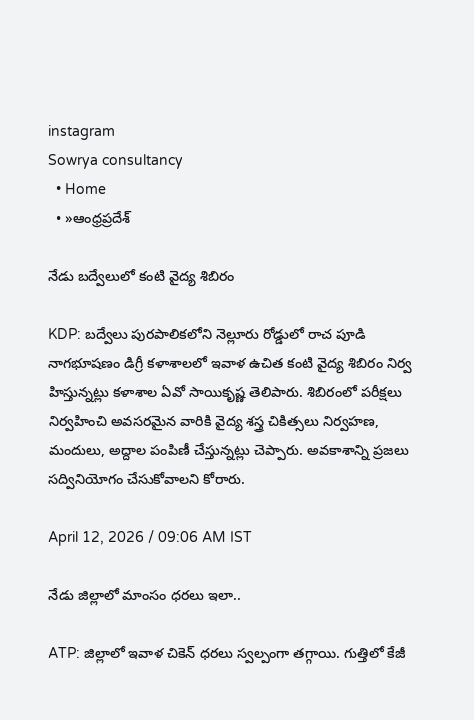instagram
Sowrya consultancy
  • Home
  • »ఆంధ్రప్రదేశ్

నేడు బద్వేలులో కంటి వైద్య శిబిరం

KDP: బద్వేలు పురపాలికలోని నెల్లూరు రోడ్డులో రాచ పూడి నాగభూషణం డిగ్రీ కళాశాలలో ఇవాళ ఉచిత కంటి వైద్య శిబిరం నిర్వ హిస్తున్నట్లు కళాశాల ఏవో సాయికృష్ణ తెలిపారు. శిబిరంలో పరీక్షలు నిర్వహించి అవసరమైన వారికి వైద్య శస్త్ర చికిత్సలు నిర్వహణ, మందులు, అద్దాల పంపిణీ చేస్తున్నట్లు చెప్పారు. అవకాశాన్ని ప్రజలు సద్వినియోగం చేసుకోవాలని కోరారు.

April 12, 2026 / 09:06 AM IST

నేడు జిల్లాలో మాంసం ధరలు ఇలా..

ATP: జిల్లాలో ఇవాళ చికెన్ ధరలు స్వల్పంగా తగ్గాయి. గుత్తిలో కేజీ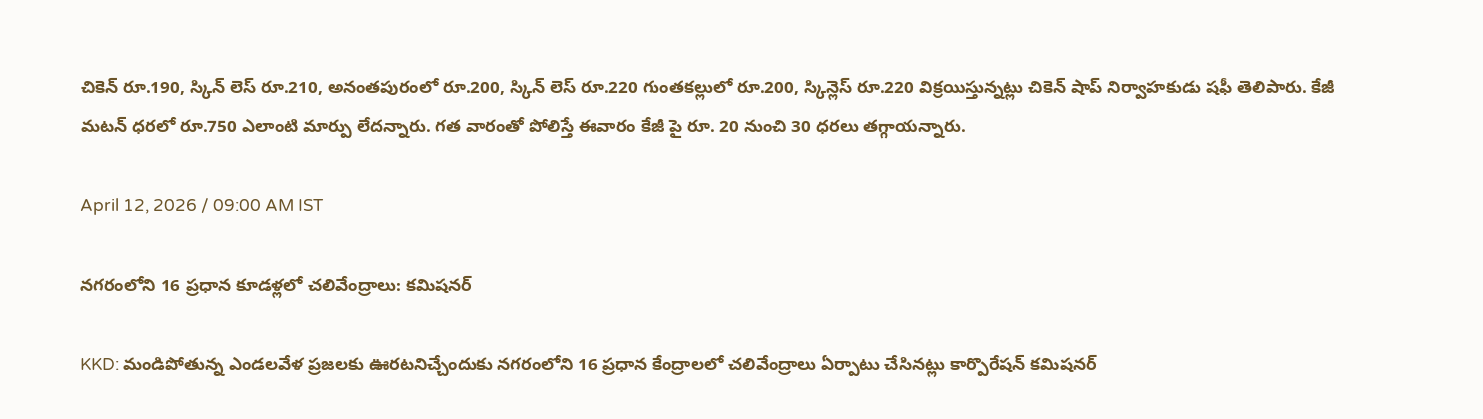చికెన్ రూ.190, స్కిన్ లెస్ రూ.210, అనంతపురంలో రూ.200, స్కిన్ లెస్ రూ.220 గుంతకల్లులో రూ.200, స్కిన్లెస్ రూ.220 విక్రయిస్తున్నట్లు చికెన్ షాప్ నిర్వాహకుడు షఫీ తెలిపారు. కేజీ మటన్ ధరలో రూ.750 ఎలాంటి మార్పు లేదన్నారు. గత వారంతో పోలిస్తే ఈవారం కేజీ పై రూ. 20 నుంచి 30 ధరలు తగ్గాయన్నారు.

April 12, 2026 / 09:00 AM IST

నగరంలోని 16 ప్రధాన కూడళ్లలో చలివేంద్రాలు: కమిషనర్

KKD: మండిపోతున్న ఎండలవేళ ప్రజలకు ఊరటనిచ్చేందుకు నగరంలోని 16 ప్రధాన కేంద్రాలలో చలివేంద్రాలు ఏర్పాటు చేసినట్లు కార్పొరేషన్ కమిషనర్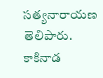సత్యనారాయణ తెలిపారు. కాకినాడ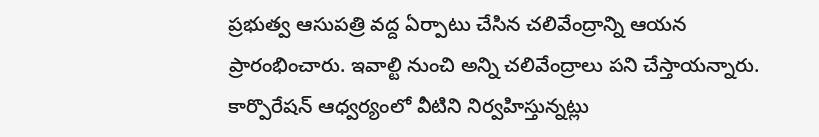ప్రభుత్వ ఆసుపత్రి వద్ద ఏర్పాటు చేసిన చలివేంద్రాన్ని ఆయన ప్రారంభించారు. ఇవాల్టి నుంచి అన్ని చలివేంద్రాలు పని చేస్తాయన్నారు. కార్పొరేషన్ ఆధ్వర్యంలో వీటిని నిర్వహిస్తున్నట్లు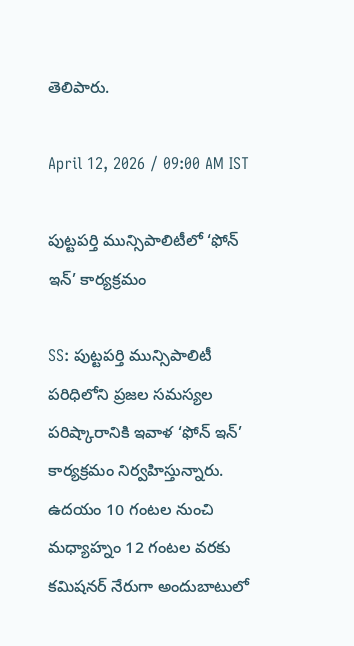తెలిపారు.

April 12, 2026 / 09:00 AM IST

పుట్టపర్తి మున్సిపాలిటీలో ‘ఫోన్‌ ఇన్’ కార్యక్రమం

SS: పుట్టపర్తి మున్సిపాలిటీ పరిధిలోని ప్రజల సమస్యల పరిష్కారానికి ఇవాళ ‘ఫోన్‌ ఇన్’ కార్యక్రమం నిర్వహిస్తున్నారు. ఉదయం 10 గంటల నుంచి మధ్యాహ్నం 12 గంటల వరకు కమిషనర్‌ నేరుగా అందుబాటులో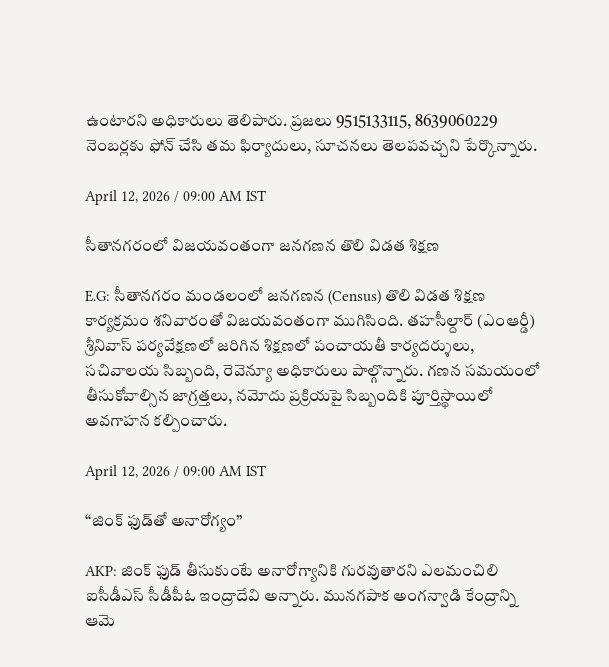ఉంటారని అధికారులు తెలిపారు. ప్రజలు 9515133115, 8639060229 నెంబర్లకు ఫోన్‌ చేసి తమ ఫిర్యాదులు, సూచనలు తెలపవచ్చని పేర్కొన్నారు.

April 12, 2026 / 09:00 AM IST

సీతానగరంలో విజయవంతంగా జనగణన తొలి విడత శిక్షణ

E.G: సీతానగరం మండలంలో జనగణన (Census) తొలి విడత శిక్షణ కార్యక్రమం శనివారంతో విజయవంతంగా ముగిసింది. తహసీల్దార్ (ఎంఆర్డీ) శ్రీనివాస్ పర్యవేక్షణలో జరిగిన శిక్షణలో పంచాయతీ కార్యదర్శులు, సచివాలయ సిబ్బంది, రెవెన్యూ అధికారులు పాల్గొన్నారు. గణన సమయంలో తీసుకోవాల్సిన జాగ్రత్తలు, నమోదు ప్రక్రియపై సిబ్బందికి పూర్తిస్థాయిలో అవగాహన కల్పించారు.

April 12, 2026 / 09:00 AM IST

“జింక్ ఫుడ్‌తో అనారోగ్యం”

AKP: జింక్ ఫుడ్ తీసుకుంటే అనారోగ్యానికి గురవుతారని ఎలమంచిలి ఐసీడీఎస్ సీడీపీఓ ఇంద్రాదేవి అన్నారు. మునగపాక అంగన్వాడి కేంద్రాన్ని ఆమె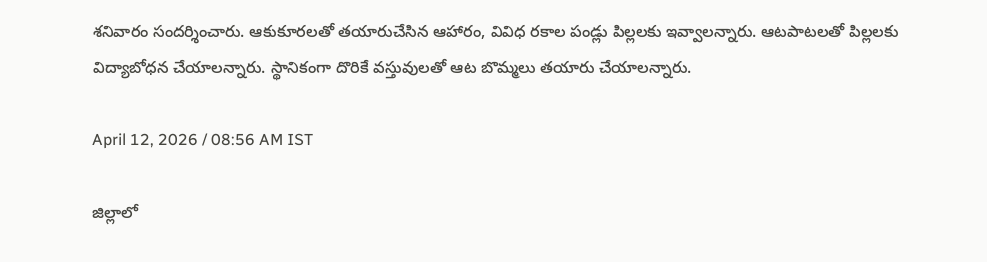శనివారం సందర్శించారు. ఆకుకూరలతో తయారుచేసిన ఆహారం, వివిధ రకాల పండ్లు పిల్లలకు ఇవ్వాలన్నారు. ఆటపాటలతో పిల్లలకు విద్యాబోధన చేయాలన్నారు. స్థానికంగా దొరికే వస్తువులతో ఆట బొమ్మలు తయారు చేయాలన్నారు.

April 12, 2026 / 08:56 AM IST

జిల్లాలో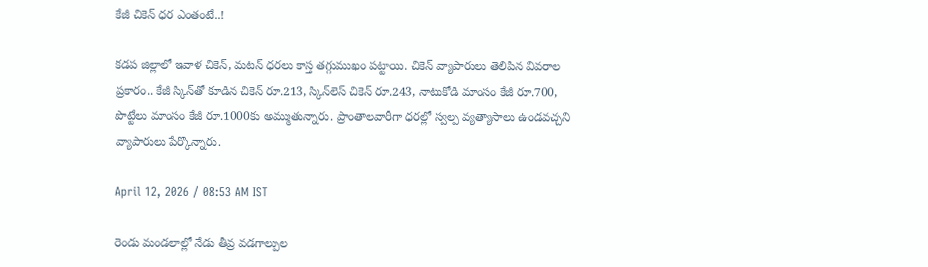కేజీ చికెన్ ధర ఎంతంటే..!

కడప జిల్లాలో ఇవాళ చికెన్, మటన్ ధరలు కాస్త తగ్గుముఖం పట్టాయి. చికెన్ వ్యాపారులు తెలిపిన వివరాల ప్రకారం.. కేజీ స్కిన్‌తో కూడిన చికెన్ రూ.213, స్కిన్‌లెస్ చికెన్ రూ.243, నాటుకోడి మాంసం కేజీ రూ.700, పొట్టేలు మాంసం కేజీ రూ.1000కు అమ్ముతున్నారు. ప్రాంతాలవారీగా ధరల్లో స్వల్ప వ్యత్యాసాలు ఉండవచ్చని వ్యాపారులు పేర్కొన్నారు.

April 12, 2026 / 08:53 AM IST

రెండు మండలాల్లో నేడు తీవ్ర వడగాల్పుల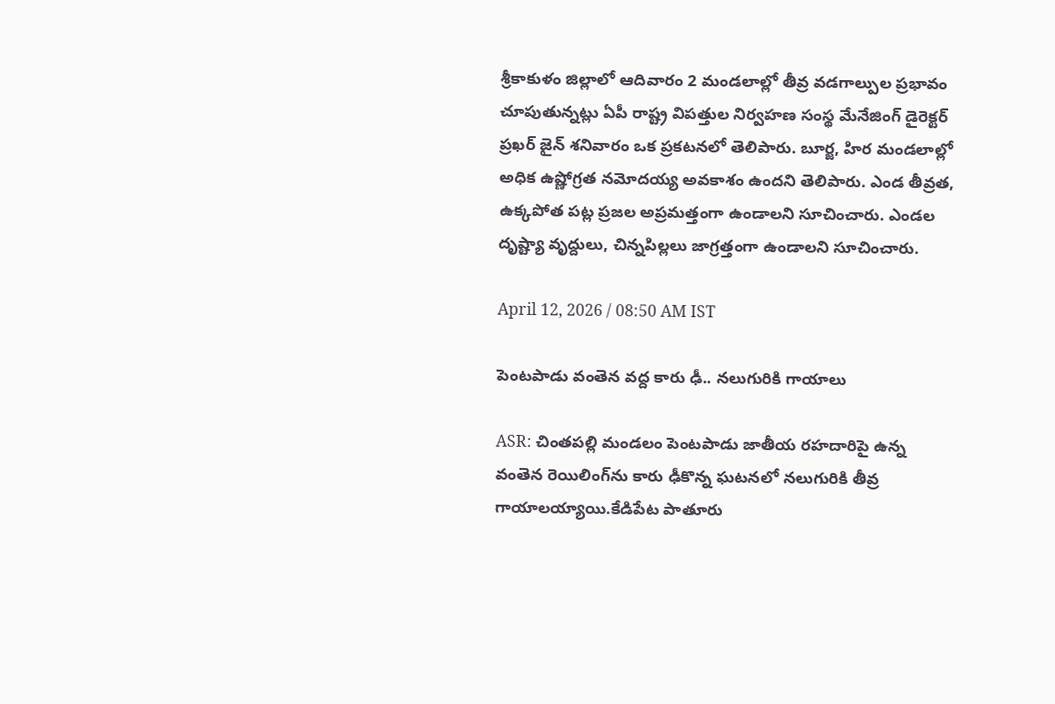శ్రీకాకుళం జిల్లాలో ఆదివారం 2 మండలాల్లో తీవ్ర వడగాల్పుల ప్రభావం చూపుతున్నట్లు ఏపీ రాష్ట్ర విపత్తుల నిర్వహణ సంస్థ మేనేజింగ్ డైరెక్టర్ ప్రఖర్ జైన్ శనివారం ఒక ప్రకటనలో తెలిపారు. బూర్జ, హిర మండలాల్లో అధిక ఉష్ణోగ్రత నమోదయ్య అవకాశం ఉందని తెలిపారు. ఎండ తీవ్రత, ఉక్కపోత పట్ల ప్రజల అప్రమత్తంగా ఉండాలని సూచించారు. ఎండల దృష్ట్యా వృద్దులు, చిన్నపిల్లలు జాగ్రత్తంగా ఉండాలని సూచించారు.

April 12, 2026 / 08:50 AM IST

పెంటపాడు వంతెన వద్ద కారు ఢీ.. నలుగురికి గాయాలు

ASR: చింతపల్లి మండలం పెంటపాడు జాతీయ రహదారిపై ఉన్న వంతెన రెయిలింగ్‌ను కారు ఢీకొన్న ఘటనలో నలుగురికి తీవ్ర గాయాలయ్యాయి.కేడిపేట పాతూరు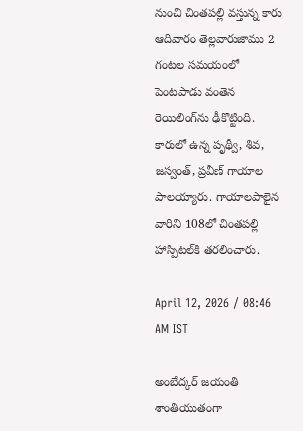నుంచి చింతపల్లి వస్తున్న కారు ఆదివారం తెల్లవారుజాము 2 గంటల సమయంలో పెంటపాడు వంతెన రెయిలింగ్‌ను ఢీకొట్టింది. కారులో ఉన్న పృథ్వీ, శివ, జస్వంత్, ప్రవీణ్ గాయాల పాలయ్యారు. గాయాలపాలైన వారిని 108లో చింతపల్లి హాస్పిటల్‌కి తరలించారు.

April 12, 2026 / 08:46 AM IST

అంబేద్కర్ జయంతి శాంతియుతంగా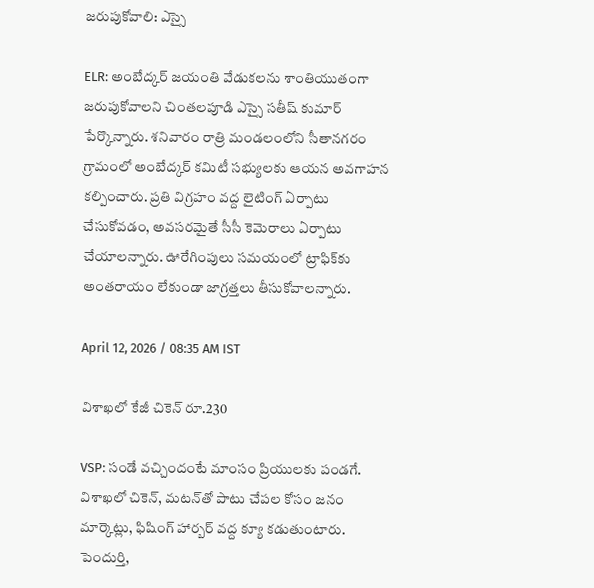జరుపుకోవాలి: ఎస్సై

ELR: అంబేద్కర్ జయంతి వేడుకలను శాంతియుతంగా జరుపుకోవాలని చింతలపూడి ఎస్సై సతీష్ కుమార్ పేర్కొన్నారు. శనివారం రాత్రి మండలంలోని సీతానగరం గ్రామంలో అంబేద్కర్ కమిటీ సభ్యులకు ఆయన అవగాహన కల్పించారు. ప్రతి విగ్రహం వద్ద లైటింగ్ ఏర్పాటు చేసుకోవడం, అవసరమైతే సీసీ కెమెరాలు ఏర్పాటు చేయాలన్నారు. ఊరేగింపులు సమయంలో ట్రాఫిక్‌కు అంతరాయం లేకుండా జాగ్రత్తలు తీసుకోవాలన్నారు.

April 12, 2026 / 08:35 AM IST

విశాఖలో కేజీ చికెన్ రూ.230

VSP: సండే వచ్చిందంటే మాంసం ప్రియులకు పండగే. విశాఖలో చికెన్, మటన్‌తో పాటు చేపల కోసం జనం మార్కెట్లు, ఫిషింగ్ హార్బర్ వద్ద క్యూ కడుతుంటారు. పెందుర్తి,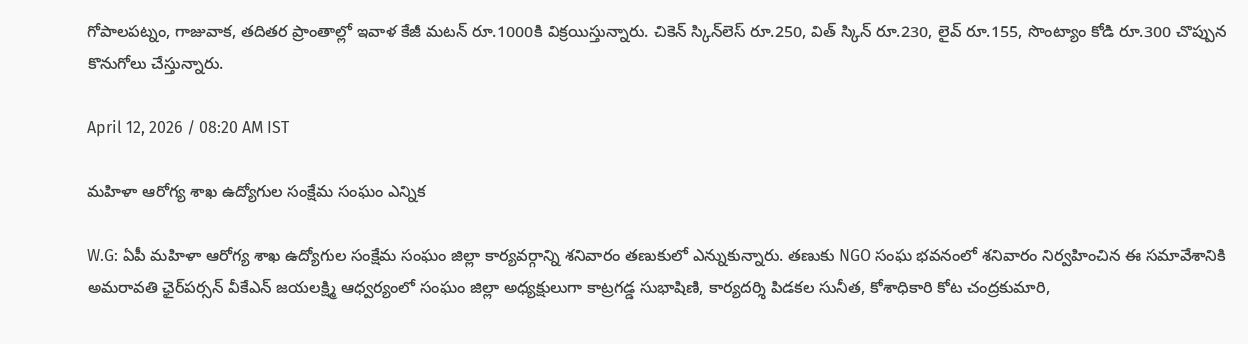గోపాలపట్నం, గాజువాక, తదితర ప్రాంతాల్లో ఇవాళ కేజీ మటన్ రూ.1000కి విక్రయిస్తున్నారు. చికెన్ స్కిన్‌లెస్ రూ.250, విత్ స్కిన్ రూ.230, లైవ్ రూ.155, సొంట్యాం కోడి రూ.300 చొప్పున కొనుగోలు చేస్తున్నారు.

April 12, 2026 / 08:20 AM IST

మహిళా ఆరోగ్య శాఖ ఉద్యోగుల సంక్షేమ సంఘం ఎన్నిక

W.G: ఏపీ మహిళా ఆరోగ్య శాఖ ఉద్యోగుల సంక్షేమ సంఘం జిల్లా కార్యవర్గాన్ని శనివారం తణుకులో ఎన్నుకున్నారు. తణుకు NGO సంఘ భవనంలో శనివారం నిర్వహించిన ఈ సమావేశానికి అమరావతి ఛైర్‌పర్సన్ వీకేఎన్ జయలక్ష్మి ఆధ్వర్యంలో సంఘం జిల్లా అధ్యక్షులుగా కాట్రగడ్డ సుభాషిణి, కార్యదర్శి పిడకల సునీత, కోశాధికారి కోట చంద్రకుమారి,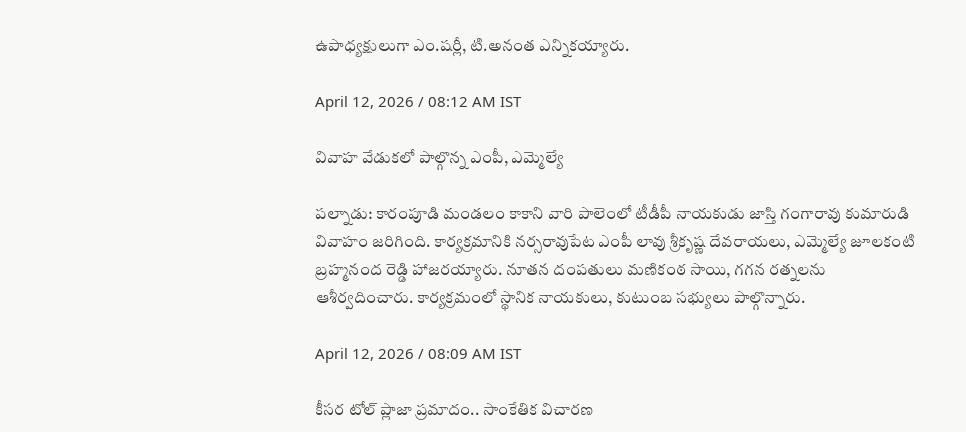ఉపాధ్యక్షులుగా ఎం.షర్లీ, టి.అనంత ఎన్నికయ్యారు.

April 12, 2026 / 08:12 AM IST

వివాహ వేడుకలో పాల్గొన్న ఎంపీ, ఎమ్మెల్యే

పల్నాడు: కారంపూడి మండలం కాకాని వారి పాలెంలో టీడీపీ నాయకుడు జాస్తి గంగారావు కుమారుడి వివాహం జరిగింది. కార్యక్రమానికి నర్సరావుపేట ఎంపీ లావు శ్రీకృష్ణ దేవరాయలు, ఎమ్మెల్యే జూలకంటి బ్రహ్మనంద రెడ్డి హాజరయ్యారు. నూతన దంపతులు మణికంఠ సాయి, గగన రత్నలను ఆశీర్వదించారు. కార్యక్రమంలో స్థానిక నాయకులు, కుటుంబ సభ్యులు పాల్గొన్నారు.

April 12, 2026 / 08:09 AM IST

కీసర టోల్ ప్లాజా ప్రమాదం.. సాంకేతిక విచారణ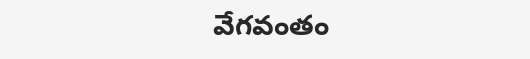వేగవంతం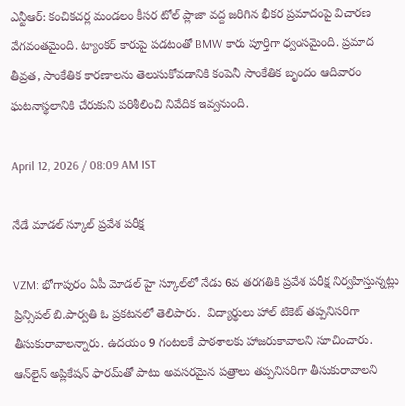ఎన్టీఆర్: కంచికచర్ల మండలం కీసర టోల్ ప్లాజా వద్ద జరిగిన భీకర ప్రమాదంపై విచారణ వేగవంతమైంది. ట్యాంకర్ కారుపై పడటంతో BMW కారు పూర్తిగా ధ్వంసమైంది. ప్రమాద తీవ్రత, సాంకేతిక కారణాలను తెలుసుకోవడానికి కంపెనీ సాంకేతిక బృందం ఆదివారం ఘటనాస్థలానికి చేరుకుని పరిశీలించి నివేదిక ఇవ్వనుంది.

April 12, 2026 / 08:09 AM IST

నేడే మాడల్ స్కూల్ ప్రవేశ పరీక్ష

VZM: భోగాపురం ఏపీ మోడల్ హై స్కూల్‌లో నేడు 6వ తరగతికి ప్రవేశ పరీక్ష నిర్వహిస్తున్నట్లు ప్రిన్సిపల్‌ బి.పార్వతి ఓ ప్రకటనలో తెలిపారు.  విద్యార్థులు హాల్‌ టికెట్‌ తప్పనిసరిగా తీసుకురావాలన్నారు. ఉదయం 9 గంటలకే పాఠశాలకు హాజరుకావాలని సూచించారు. ఆన్‌లైన్‌ అప్లికేషన్‌ ఫారమ్‌తో పాటు అవసరమైన పత్రాలు తప్పనిసరిగా తీసుకురావాలని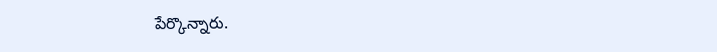పేర్కొన్నారు.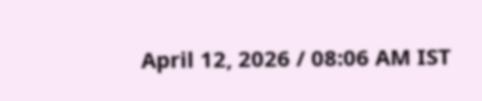April 12, 2026 / 08:06 AM IST